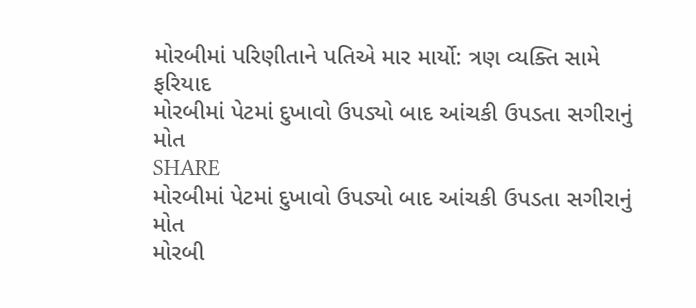મોરબીમાં પરિણીતાને પતિએ માર માર્યો: ત્રણ વ્યક્તિ સામે ફરિયાદ
મોરબીમાં પેટમાં દુખાવો ઉપડ્યો બાદ આંચકી ઉપડતા સગીરાનું મોત
SHARE
મોરબીમાં પેટમાં દુખાવો ઉપડ્યો બાદ આંચકી ઉપડતા સગીરાનું મોત
મોરબી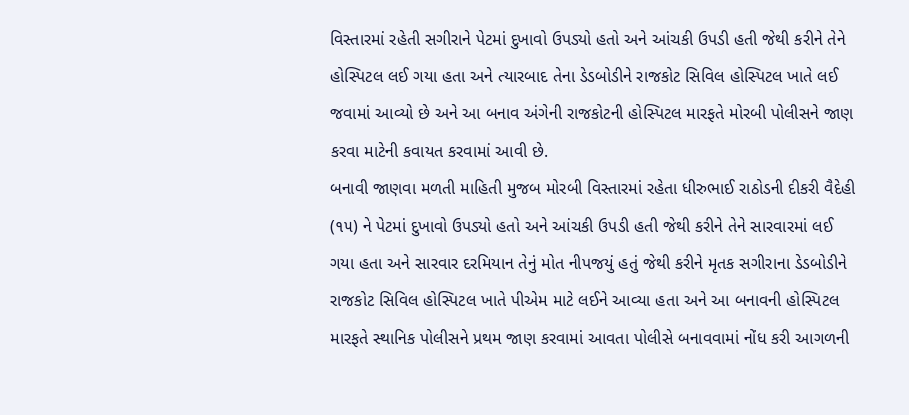વિસ્તારમાં રહેતી સગીરાને પેટમાં દુખાવો ઉપડ્યો હતો અને આંચકી ઉપડી હતી જેથી કરીને તેને હોસ્પિટલ લઈ ગયા હતા અને ત્યારબાદ તેના ડેડબોડીને રાજકોટ સિવિલ હોસ્પિટલ ખાતે લઈ જવામાં આવ્યો છે અને આ બનાવ અંગેની રાજકોટની હોસ્પિટલ મારફતે મોરબી પોલીસને જાણ કરવા માટેની કવાયત કરવામાં આવી છે.
બનાવી જાણવા મળતી માહિતી મુજબ મોરબી વિસ્તારમાં રહેતા ધીરુભાઈ રાઠોડની દીકરી વૈદેહી (૧૫) ને પેટમાં દુખાવો ઉપડ્યો હતો અને આંચકી ઉપડી હતી જેથી કરીને તેને સારવારમાં લઈ ગયા હતા અને સારવાર દરમિયાન તેનું મોત નીપજયું હતું જેથી કરીને મૃતક સગીરાના ડેડબોડીને રાજકોટ સિવિલ હોસ્પિટલ ખાતે પીએમ માટે લઈને આવ્યા હતા અને આ બનાવની હોસ્પિટલ મારફતે સ્થાનિક પોલીસને પ્રથમ જાણ કરવામાં આવતા પોલીસે બનાવવામાં નોંધ કરી આગળની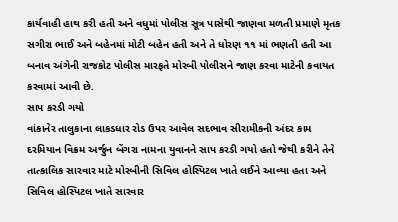કાર્યવાહી હાથ કરી હતી અને વધુમાં પોલીસ સૂત્ર પાસેથી જાણવા મળતી પ્રમાણે મૃતક સગીરા ભાઈ અને બહેનમાં મોટી બહેન હતી અને તે ધોરણ ૧૧ માં ભણતી હતી આ બનાવ અંગેની રાજકોટ પોલીસ મારફતે મોરબી પોલીસને જાણ કરવા માટેની કવાયત કરવામાં આવી છે.
સાપ કરડી ગયો
વાંકાનેર તાલુકાના લાકડધાર રોડ ઉપર આવેલ સદભાવ સીરામીકની અંદર કામ દરમિયાન વિક્રમ અર્જુન બેંગરા નામના યુવાનને સાપ કરડી ગયો હતો જેથી કરીને તેને તાત્કાલિક સારવાર માટે મોરબીની સિવિલ હોસ્પિટલ ખાતે લઈને આવ્યા હતા અને સિવિલ હોસ્પિટલ ખાતે સારવાર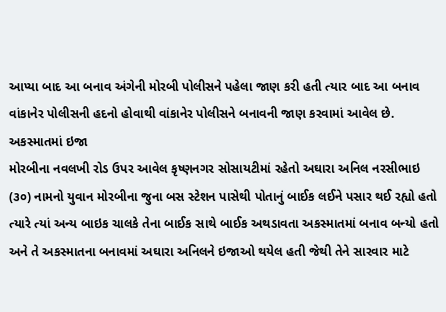આપ્યા બાદ આ બનાવ અંગેની મોરબી પોલીસને પહેલા જાણ કરી હતી ત્યાર બાદ આ બનાવ વાંકાનેર પોલીસની હદનો હોવાથી વાંકાનેર પોલીસને બનાવની જાણ કરવામાં આવેલ છે.
અકસ્માતમાં ઇજા
મોરબીના નવલખી રોડ ઉપર આવેલ કૃષ્ણનગર સોસાયટીમાં રહેતો અઘારા અનિલ નરસીભાઇ (૩૦) નામનો યુવાન મોરબીના જુના બસ સ્ટેશન પાસેથી પોતાનું બાઈક લઈને પસાર થઈ રહ્યો હતો ત્યારે ત્યાં અન્ય બાઇક ચાલકે તેના બાઈક સાથે બાઈક અથડાવતા અકસ્માતમાં બનાવ બન્યો હતો અને તે અકસ્માતના બનાવમાં અઘારા અનિલને ઇજાઓ થયેલ હતી જેથી તેને સારવાર માટે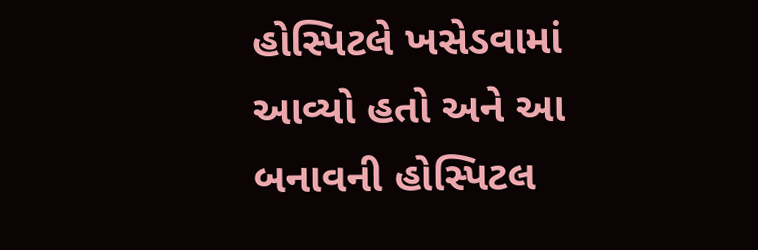હોસ્પિટલે ખસેડવામાં આવ્યો હતો અને આ બનાવની હોસ્પિટલ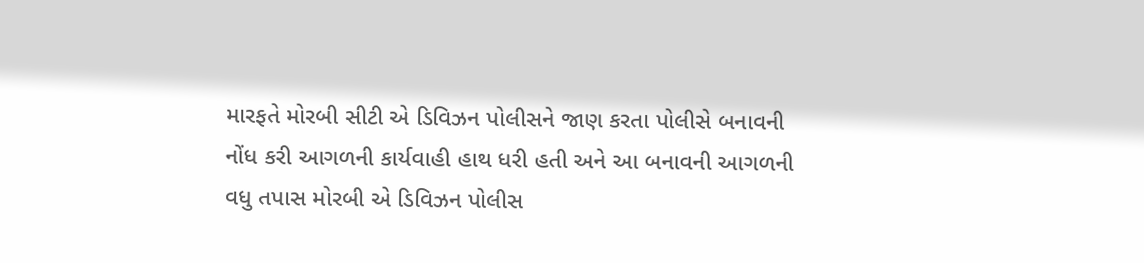મારફતે મોરબી સીટી એ ડિવિઝન પોલીસને જાણ કરતા પોલીસે બનાવની નોંધ કરી આગળની કાર્યવાહી હાથ ધરી હતી અને આ બનાવની આગળની વધુ તપાસ મોરબી એ ડિવિઝન પોલીસ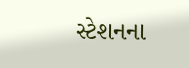સ્ટેશનના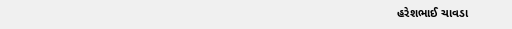હરેશભાઈ ચાવડા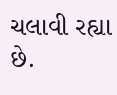ચલાવી રહ્યા છે.